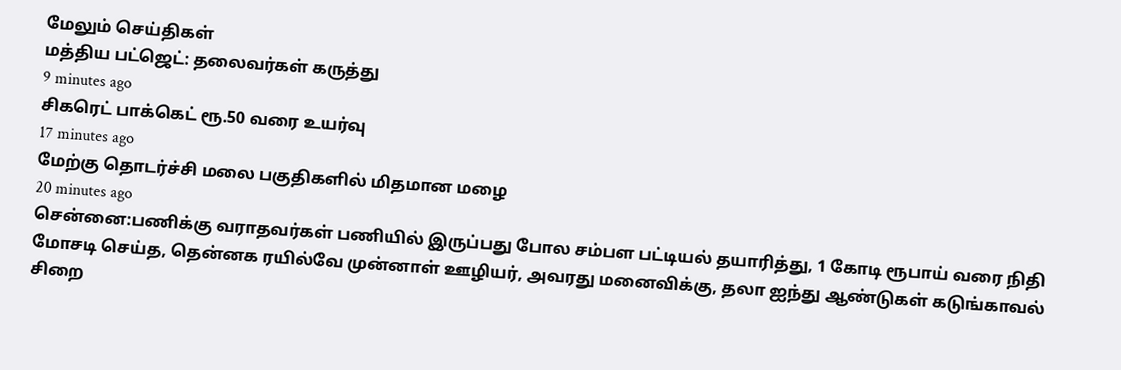மேலும் செய்திகள்
மத்திய பட்ஜெட்: தலைவர்கள் கருத்து
9 minutes ago
சிகரெட் பாக்கெட் ரூ.50 வரை உயர்வு
17 minutes ago
மேற்கு தொடர்ச்சி மலை பகுதிகளில் மிதமான மழை
20 minutes ago
சென்னை:பணிக்கு வராதவர்கள் பணியில் இருப்பது போல சம்பள பட்டியல் தயாரித்து, 1 கோடி ரூபாய் வரை நிதி மோசடி செய்த, தென்னக ரயில்வே முன்னாள் ஊழியர், அவரது மனைவிக்கு, தலா ஐந்து ஆண்டுகள் கடுங்காவல் சிறை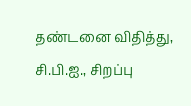தண்டனை விதித்து, சி.பி.ஐ., சிறப்பு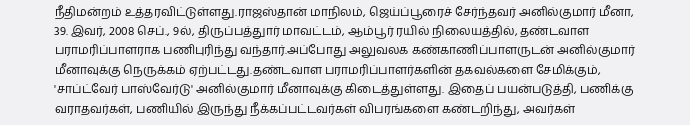நீதிமன்றம் உத்தரவிட்டுள்ளது.ராஜஸ்தான் மாநிலம், ஜெய்ப்பூரைச் சேர்ந்தவர் அனில்குமார் மீனா, 39. இவர், 2008 செப்., 9ல், திருப்பத்துார் மாவட்டம், ஆம்பூர் ரயில் நிலையத்தில், தண்டவாள பராமரிப்பாளராக பணிபுரிந்து வந்தார்.அப்போது அலுவலக கண்காணிப்பாளருடன் அனில்குமார் மீனாவுக்கு நெருக்கம் ஏற்பட்டது.தண்டவாள பராமரிப்பாளர்களின் தகவல்களை சேமிக்கும், 'சாப்ட்வேர் பாஸ்வேர்டு' அனில்குமார் மீனாவுக்கு கிடைத்துள்ளது. இதைப் பயன்படுத்தி, பணிக்கு வராதவர்கள், பணியில் இருந்து நீக்கப்பட்டவர்கள் விபரங்களை கண்டறிந்து, அவர்கள்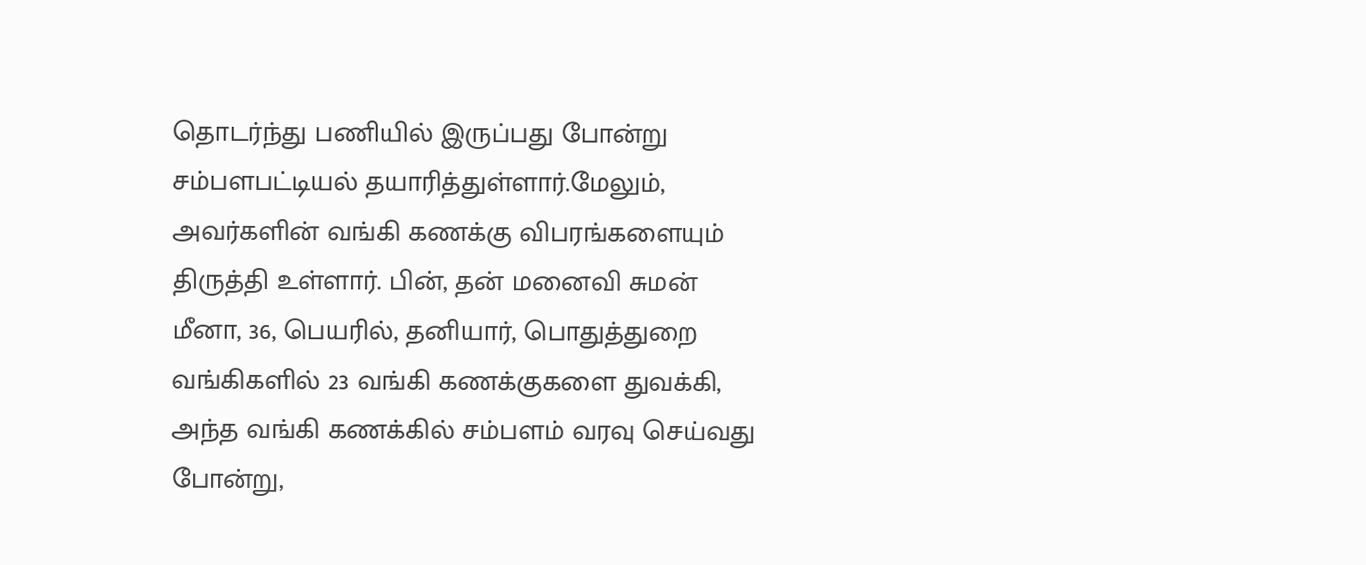தொடர்ந்து பணியில் இருப்பது போன்று சம்பளபட்டியல் தயாரித்துள்ளார்.மேலும், அவர்களின் வங்கி கணக்கு விபரங்களையும் திருத்தி உள்ளார். பின், தன் மனைவி சுமன் மீனா, 36, பெயரில், தனியார், பொதுத்துறை வங்கிகளில் 23 வங்கி கணக்குகளை துவக்கி, அந்த வங்கி கணக்கில் சம்பளம் வரவு செய்வது போன்று,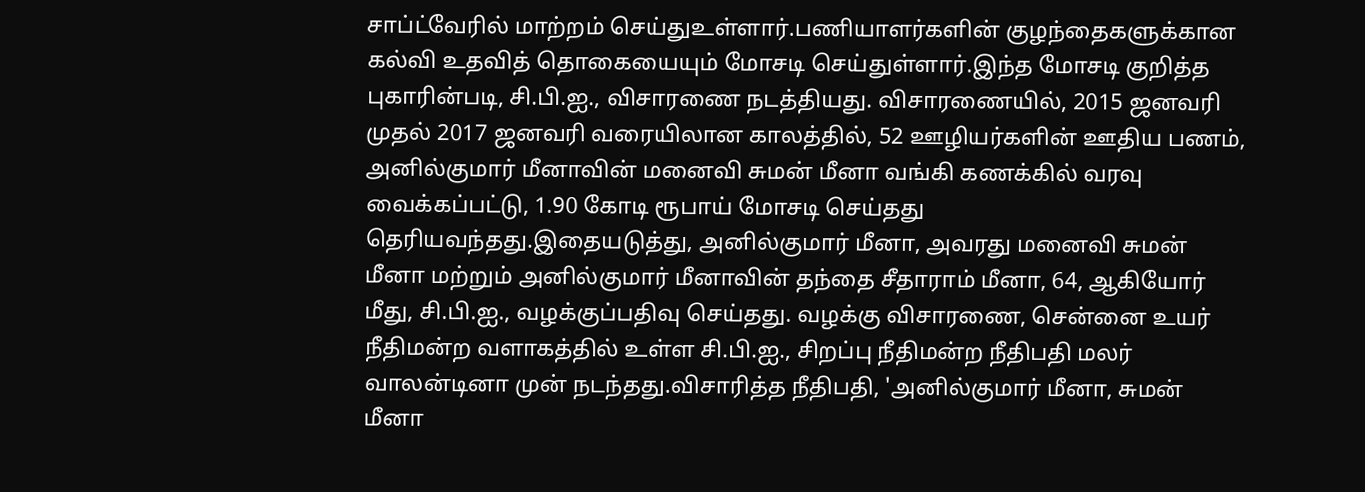சாப்ட்வேரில் மாற்றம் செய்துஉள்ளார்.பணியாளர்களின் குழந்தைகளுக்கான கல்வி உதவித் தொகையையும் மோசடி செய்துள்ளார்.இந்த மோசடி குறித்த புகாரின்படி, சி.பி.ஐ., விசாரணை நடத்தியது. விசாரணையில், 2015 ஜனவரி முதல் 2017 ஜனவரி வரையிலான காலத்தில், 52 ஊழியர்களின் ஊதிய பணம், அனில்குமார் மீனாவின் மனைவி சுமன் மீனா வங்கி கணக்கில் வரவு வைக்கப்பட்டு, 1.90 கோடி ரூபாய் மோசடி செய்தது தெரியவந்தது.இதையடுத்து, அனில்குமார் மீனா, அவரது மனைவி சுமன் மீனா மற்றும் அனில்குமார் மீனாவின் தந்தை சீதாராம் மீனா, 64, ஆகியோர் மீது, சி.பி.ஐ., வழக்குப்பதிவு செய்தது. வழக்கு விசாரணை, சென்னை உயர் நீதிமன்ற வளாகத்தில் உள்ள சி.பி.ஐ., சிறப்பு நீதிமன்ற நீதிபதி மலர் வாலன்டினா முன் நடந்தது.விசாரித்த நீதிபதி, 'அனில்குமார் மீனா, சுமன் மீனா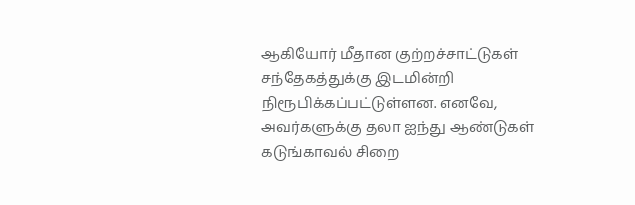ஆகியோர் மீதான குற்றச்சாட்டுகள் சந்தேகத்துக்கு இடமின்றி நிரூபிக்கப்பட்டுள்ளன. எனவே, அவர்களுக்கு தலா ஐந்து ஆண்டுகள் கடுங்காவல் சிறை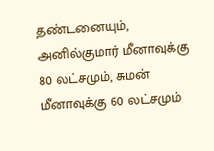தண்டனையும், அனில்குமார் மீனாவுக்கு 80 லட்சமும், சுமன் மீனாவுக்கு 60 லட்சமும்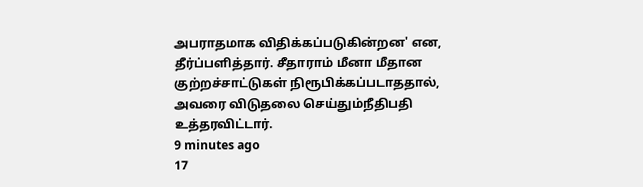அபராதமாக விதிக்கப்படுகின்றன' என, தீர்ப்பளித்தார். சீதாராம் மீனா மீதான குற்றச்சாட்டுகள் நிரூபிக்கப்படாததால், அவரை விடுதலை செய்தும்நீதிபதி உத்தரவிட்டார்.
9 minutes ago
17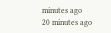minutes ago
20 minutes ago